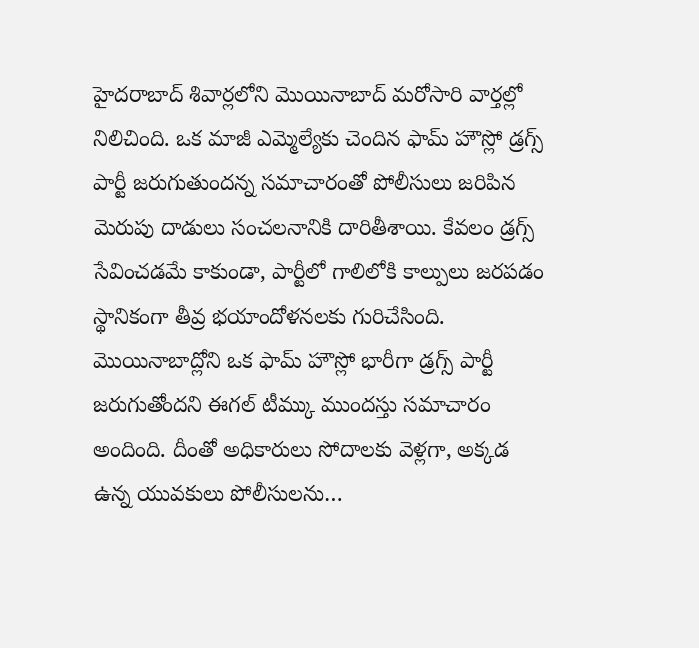హైదరాబాద్ శివార్లలోని మొయినాబాద్ మరోసారి వార్తల్లో నిలిచింది. ఒక మాజీ ఎమ్మెల్యేకు చెందిన ఫామ్ హౌస్లో డ్రగ్స్ పార్టీ జరుగుతుందన్న సమాచారంతో పోలీసులు జరిపిన మెరుపు దాడులు సంచలనానికి దారితీశాయి. కేవలం డ్రగ్స్ సేవించడమే కాకుండా, పార్టీలో గాలిలోకి కాల్పులు జరపడం స్థానికంగా తీవ్ర భయాందోళనలకు గురిచేసింది. మొయినాబాద్లోని ఒక ఫామ్ హౌస్లో భారీగా డ్రగ్స్ పార్టీ జరుగుతోందని ఈగల్ టీమ్కు ముందస్తు సమాచారం అందింది. దీంతో అధికారులు సోదాలకు వెళ్లగా, అక్కడ ఉన్న యువకులు పోలీసులను…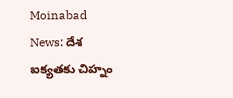Moinabad News: దేశ ఐక్యతకు చిహ్నం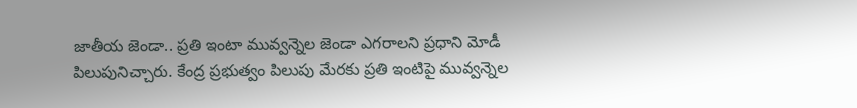జాతీయ జెండా.. ప్రతి ఇంటా మువ్వన్నెల జెండా ఎగరాలని ప్రధాని మోడీ పిలుపునిచ్చారు. కేంద్ర ప్రభుత్వం పిలుపు మేరకు ప్రతి ఇంటిపై మువ్వన్నెల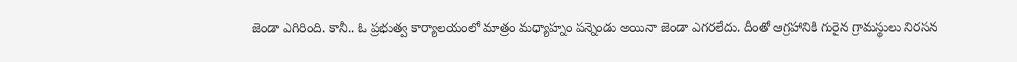జెండా ఎగిరింది. కానీ.. ఓ ప్రభుత్వ కార్యాలయంలో మాత్రం మధ్యాహ్నం పన్నెండు అయినా జెండా ఎగరలేదు. దీంతో ఆగ్రహానికి గురైన గ్రామస్థులు నిరసన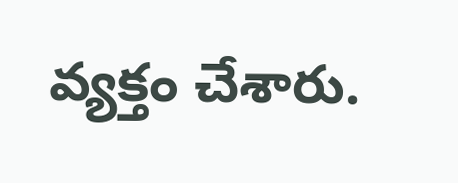వ్యక్తం చేశారు.